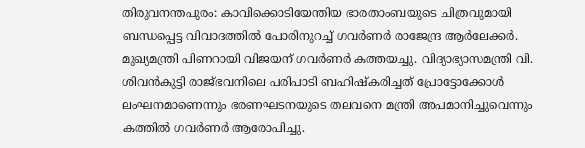തിരുവനന്തപുരം: കാവിക്കൊടിയേന്തിയ ഭാരതാംബയുടെ ചിത്രവുമായി ബന്ധപ്പെട്ട വിവാദത്തില്‍ പോരിനുറച്ച് ഗവർണർ രാജേന്ദ്ര ആർലേക്കർ. മുഖ്യമന്ത്രി പിണറായി വിജയന് ഗവര്‍ണര്‍ കത്തയച്ചു. വിദ്യാഭ്യാസമന്ത്രി വി. ശിവന്‍കുട്ടി രാജ്ഭവനിലെ പരിപാടി ബഹിഷ്‌കരിച്ചത് പ്രോട്ടോക്കോള്‍ ലംഘനമാണെന്നും ഭരണഘടനയുടെ തലവനെ മന്ത്രി അപമാനിച്ചുവെന്നും കത്തില്‍ ഗവര്‍ണര്‍ ആരോപിച്ചു.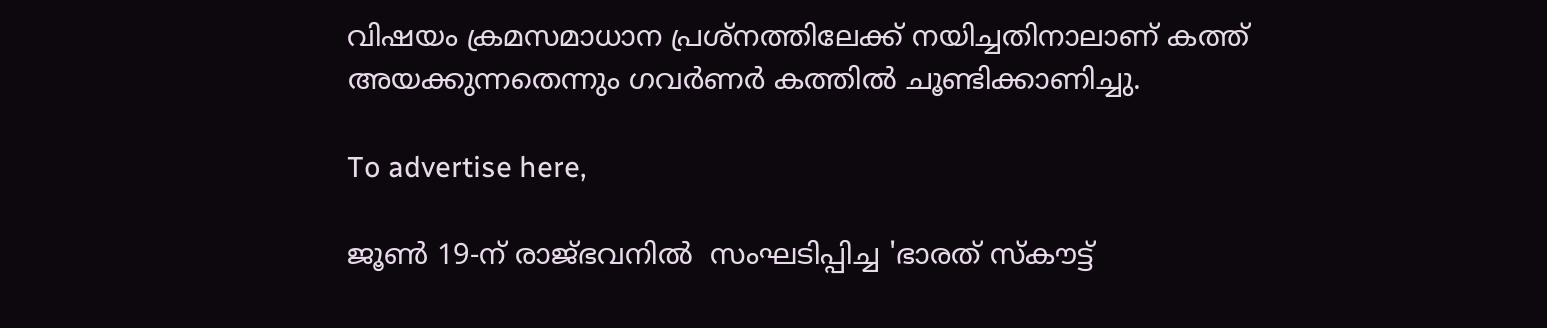വിഷയം ക്രമസമാധാന പ്രശ്‌നത്തിലേക്ക് നയിച്ചതിനാലാണ് കത്ത് അയക്കുന്നതെന്നും ഗവര്‍ണര്‍ കത്തില്‍ ചൂണ്ടിക്കാണിച്ചു.

To advertise here,

ജൂണ്‍ 19-ന് രാജ്ഭവനില്‍  സംഘടിപ്പിച്ച 'ഭാരത് സ്‌കൗട്ട്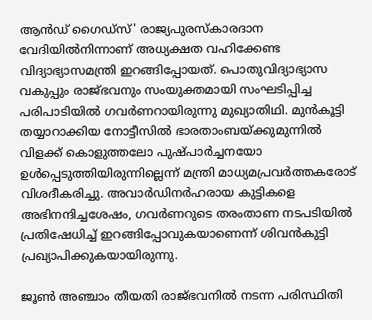ആന്‍ഡ് ഗൈഡ്സ്' രാജ്യപുരസ്‌കാരദാന വേദിയില്‍നിന്നാണ് അധ്യക്ഷത വഹിക്കേണ്ട വിദ്യാഭ്യാസമന്ത്രി ഇറങ്ങിപ്പോയത്. പൊതുവിദ്യാഭ്യാസ വകുപ്പും രാജ്ഭവനും സംയുക്തമായി സംഘടിപ്പിച്ച പരിപാടിയില്‍ ഗവര്‍ണറായിരുന്നു മുഖ്യാതിഥി. മുന്‍കൂട്ടി തയ്യാറാക്കിയ നോട്ടീസില്‍ ഭാരതാംബയ്ക്കുമുന്നില്‍ വിളക്ക് കൊളുത്തലോ പുഷ്പാര്‍ച്ചനയോ ഉള്‍പ്പെടുത്തിയിരുന്നില്ലെന്ന് മന്ത്രി മാധ്യമപ്രവര്‍ത്തകരോട് വിശദീകരിച്ചു. അവാര്‍ഡിനര്‍ഹരായ കുട്ടികളെ അഭിനന്ദിച്ചശേഷം, ഗവര്‍ണറുടെ തരംതാണ നടപടിയില്‍ പ്രതിഷേധിച്ച് ഇറങ്ങിപ്പോവുകയാണെന്ന് ശിവൻകുട്ടി പ്രഖ്യാപിക്കുകയായിരുന്നു.

ജൂണ്‍ അഞ്ചാം തീയതി രാജ്ഭവനില്‍ നടന്ന പരിസ്ഥിതി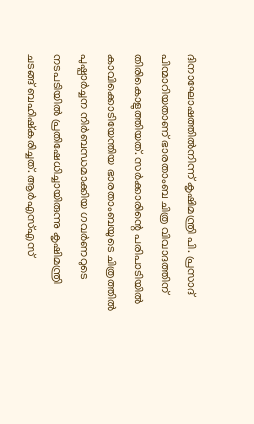ദിനാഘോഷത്തില്‍നിന്ന് കൃഷിമന്ത്രി പി. പ്രസാദ് പിന്മാറിയതാണ് ഭാരതാംബ ചിത്ര വിവാദത്തിന് തിരികൊളുത്തിയത്. സര്‍ക്കാരിന്റെ പരിപാടിയില്‍ കാവിക്കൊടിയേന്തിയ ഭാരതാംബയുടെ ചിത്രത്തില്‍ പുഷ്പാര്‍ച്ചന നിര്‍ബന്ധമാക്കിയ ഗവര്‍ണറുടെ നടപടിയില്‍ പ്രതിഷേധിച്ചായിരുന്നു കൃഷിമന്ത്രി ചടങ്ങ് ബഹിഷ്‌കരിച്ചത്. ആര്‍എസ്എസ്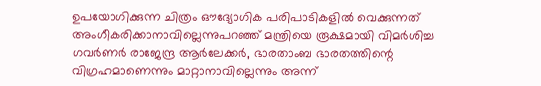ഉപയോഗിക്കുന്ന ചിത്രം ഔദ്യോഗിക പരിപാടികളില്‍ വെക്കുന്നത് അംഗീകരിക്കാനാവില്ലെന്നുപറഞ്ഞ് മന്ത്രിയെ രൂക്ഷമായി വിമര്‍ശിച്ച ഗവര്‍ണര്‍ രാജേന്ദ്ര ആര്‍ലേക്കര്‍, ഭാരതാംബ ഭാരതത്തിന്റെ വിഗ്രഹമാണെന്നും മാറ്റാനാവില്ലെന്നും അന്ന്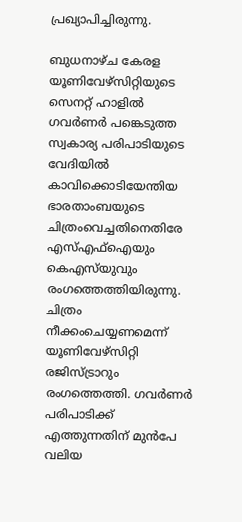പ്രഖ്യാപിച്ചിരുന്നു.

ബുധനാഴ്ച കേരള യൂണിവേഴ്‌സിറ്റിയുടെ സെനറ്റ് ഹാളില്‍ ഗവര്‍ണര്‍ പങ്കെടുത്ത സ്വകാര്യ പരിപാടിയുടെ വേദിയില്‍ കാവിക്കൊടിയേന്തിയ ഭാരതാംബയുടെ ചിത്രംവെച്ചതിനെതിരേ എസ്എഫ്‌ഐയും കെഎസ്‌യുവും രംഗത്തെത്തിയിരുന്നു. ചിത്രം നീക്കംചെയ്യണമെന്ന് യൂണിവേഴ്‌സിറ്റി രജിസ്ട്രാറും രംഗത്തെത്തി. ഗവര്‍ണര്‍ പരിപാടിക്ക് എത്തുന്നതിന് മുന്‍പേ വലിയ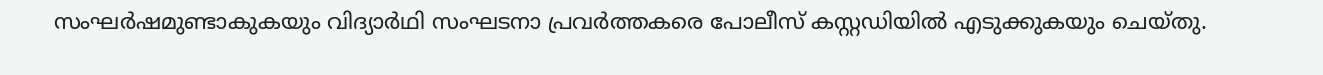സംഘര്‍ഷമുണ്ടാകുകയും വിദ്യാര്‍ഥി സംഘടനാ പ്രവര്‍ത്തകരെ പോലീസ് കസ്റ്റഡിയില്‍ എടുക്കുകയും ചെയ്തു.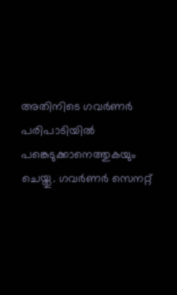അതിനിടെ ഗവര്‍ണര്‍ പരിപാടിയില്‍ പങ്കെടുക്കാനെത്തുകയും ചെയ്തു. ഗവര്‍ണര്‍ സെനറ്റ്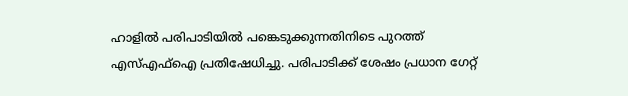ഹാളില്‍ പരിപാടിയില്‍ പങ്കെടുക്കുന്നതിനിടെ പുറത്ത് എസ്എഫ്‌ഐ പ്രതിഷേധിച്ചു. പരിപാടിക്ക് ശേഷം പ്രധാന ഗേറ്റ്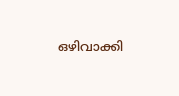ഒഴിവാക്കി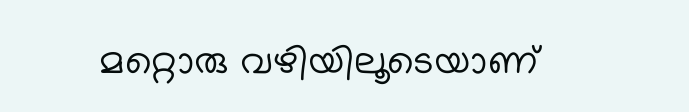മറ്റൊരു വഴിയിലൂടെയാണ്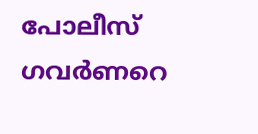പോലീസ് ഗവര്‍ണറെ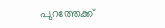പുറത്തേക്ക്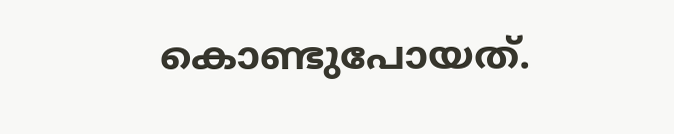കൊണ്ടുപോയത്.